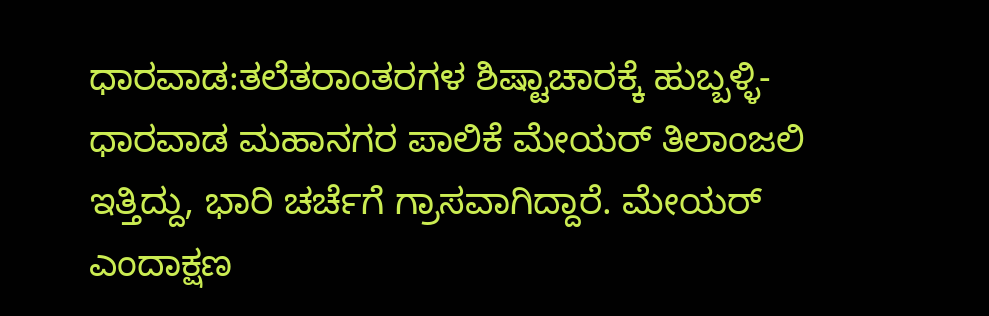ಧಾರವಾಡ:ತಲೆತರಾಂತರಗಳ ಶಿಷ್ಟಾಚಾರಕ್ಕೆ ಹುಬ್ಬಳ್ಳಿ-ಧಾರವಾಡ ಮಹಾನಗರ ಪಾಲಿಕೆ ಮೇಯರ್ ತಿಲಾಂಜಲಿ ಇತ್ತಿದ್ದು, ಭಾರಿ ಚರ್ಚೆಗೆ ಗ್ರಾಸವಾಗಿದ್ದಾರೆ. ಮೇಯರ್ ಎಂದಾಕ್ಷಣ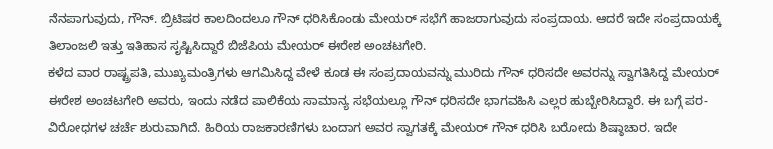ನೆನಪಾಗುವುದು, ಗೌನ್. ಬ್ರಿಟಿಷರ ಕಾಲದಿಂದಲೂ ಗೌನ್ ಧರಿಸಿಕೊಂಡು ಮೇಯರ್ ಸಭೆಗೆ ಹಾಜರಾಗುವುದು ಸಂಪ್ರದಾಯ. ಆದರೆ ಇದೇ ಸಂಪ್ರದಾಯಕ್ಕೆ ತಿಲಾಂಜಲಿ ಇತ್ತು ಇತಿಹಾಸ ಸೃಷ್ಟಿಸಿದ್ದಾರೆ ಬಿಜೆಪಿಯ ಮೇಯರ್ ಈರೇಶ ಅಂಚಟಗೇರಿ.
ಕಳೆದ ವಾರ ರಾಷ್ಟ್ರಪತಿ, ಮುಖ್ಯಮಂತ್ರಿಗಳು ಆಗಮಿಸಿದ್ದ ವೇಳೆ ಕೂಡ ಈ ಸಂಪ್ರದಾಯವನ್ನು ಮುರಿದು ಗೌನ್ ಧರಿಸದೇ ಅವರನ್ನು ಸ್ವಾಗತಿಸಿದ್ದ ಮೇಯರ್ ಈರೇಶ ಅಂಚಟಗೇರಿ ಅವರು, ಇಂದು ನಡೆದ ಪಾಲಿಕೆಯ ಸಾಮಾನ್ಯ ಸಭೆಯಲ್ಲೂ ಗೌನ್‌ ಧರಿಸದೇ ಭಾಗವಹಿಸಿ ಎಲ್ಲರ ಹುಬ್ಬೇರಿಸಿದ್ದಾರೆ. ಈ ಬಗ್ಗೆ ಪರ-ವಿರೋಧಗಳ ಚರ್ಚೆ ಶುರುವಾಗಿದೆ. ಹಿರಿಯ ರಾಜಕಾರಣಿಗಳು ಬಂದಾಗ ಅವರ ಸ್ವಾಗತಕ್ಕೆ ಮೇಯರ್ ಗೌನ್ ಧರಿಸಿ ಬರೋದು ಶಿಷ್ಠಾಚಾರ. ಇದೇ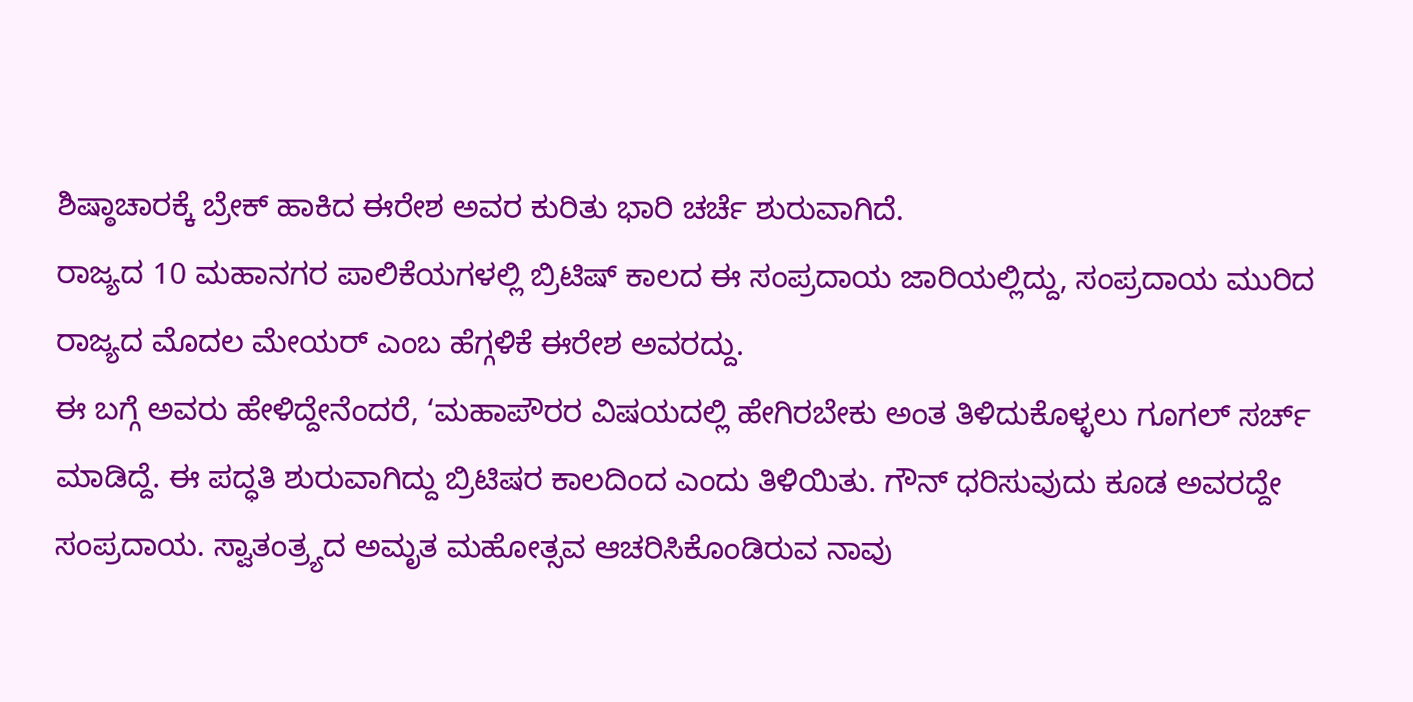ಶಿಷ್ಠಾಚಾರಕ್ಕೆ ಬ್ರೇಕ್ ಹಾಕಿದ ಈರೇಶ ಅವರ ಕುರಿತು ಭಾರಿ ಚರ್ಚೆ ಶುರುವಾಗಿದೆ.
ರಾಜ್ಯದ 10 ಮಹಾನಗರ ಪಾಲಿಕೆಯಗಳಲ್ಲಿ ಬ್ರಿಟಿಷ್ ಕಾಲದ ಈ ಸಂಪ್ರದಾಯ ಜಾರಿಯಲ್ಲಿದ್ದು, ಸಂಪ್ರದಾಯ ಮುರಿದ ರಾಜ್ಯದ ಮೊದಲ ಮೇಯರ್ ಎಂಬ ಹೆಗ್ಗಳಿಕೆ ಈರೇಶ ಅವರದ್ದು.
ಈ ಬಗ್ಗೆ ಅವರು ಹೇಳಿದ್ದೇನೆಂದರೆ, ‘ಮಹಾಪೌರರ ವಿಷಯದಲ್ಲಿ ಹೇಗಿರಬೇಕು ಅಂತ ತಿಳಿದುಕೊಳ್ಳಲು ಗೂಗಲ್ ಸರ್ಚ್ ಮಾಡಿದ್ದೆ. ಈ ಪದ್ಧತಿ ಶುರುವಾಗಿದ್ದು ಬ್ರಿಟಿಷರ ಕಾಲದಿಂದ ಎಂದು ತಿಳಿಯಿತು. ಗೌನ್ ಧರಿಸುವುದು ಕೂಡ ಅವರದ್ದೇ ಸಂಪ್ರದಾಯ. ಸ್ವಾತಂತ್ರ್ಯದ ಅಮೃತ ಮಹೋತ್ಸವ ಆಚರಿಸಿಕೊಂಡಿರುವ ನಾವು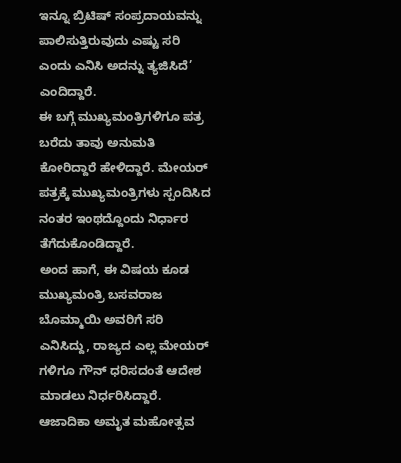ಇನ್ನೂ ಬ್ರಿಟಿಷ್ ಸಂಪ್ರದಾಯವನ್ನು ಪಾಲಿಸುತ್ತಿರುವುದು ಎಷ್ಟು ಸರಿ ಎಂದು ಎನಿಸಿ ಅದನ್ನು ತ್ಯಜಿಸಿದೆ’ ಎಂದಿದ್ದಾರೆ.
ಈ ಬಗ್ಗೆ ಮುಖ್ಯಮಂತ್ರಿಗಳಿಗೂ ಪತ್ರ ಬರೆದು ತಾವು ಅನುಮತಿ ಕೋರಿದ್ದಾರೆ ಹೇಳಿದ್ದಾರೆ. ಮೇಯರ್ ಪತ್ರಕ್ಕೆ ಮುಖ್ಯಮಂತ್ರಿಗಳು ಸ್ಪಂದಿಸಿದ ನಂತರ ಇಂಥದ್ದೊಂದು ನಿರ್ಧಾರ ತೆಗೆದುಕೊಂಡಿದ್ದಾರೆ.
ಅಂದ ಹಾಗೆ, ಈ ವಿಷಯ ಕೂಡ ಮುಖ್ಯಮಂತ್ರಿ ಬಸವರಾಜ ಬೊಮ್ಮಾಯಿ ಅವರಿಗೆ ಸರಿ ಎನಿಸಿದ್ದು, ರಾಜ್ಯದ ಎಲ್ಲ ಮೇಯರ್ ಗಳಿಗೂ ಗೌನ್ ಧರಿಸದಂತೆ ಆದೇಶ ಮಾಡಲು ನಿರ್ಧರಿಸಿದ್ದಾರೆ. ಆಜಾದಿಕಾ ಅಮೃತ ಮಹೋತ್ಸವ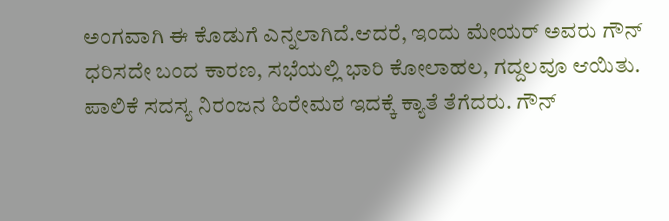ಅಂಗವಾಗಿ ಈ ಕೊಡುಗೆ ಎನ್ನಲಾಗಿದೆ.ಆದರೆ, ಇಂದು ಮೇಯರ್ ಅವರು ಗೌನ್ ಧರಿಸದೇ ಬಂದ ಕಾರಣ, ಸಭೆಯಲ್ಲಿ ಭಾರಿ ಕೋಲಾಹಲ, ಗದ್ದಲವೂ ಆಯಿತು. ಪಾಲಿಕೆ ಸದಸ್ಯ ನಿರಂಜನ ಹಿರೇಮಠ ಇದಕ್ಕೆ ಕ್ಯಾತೆ ತೆಗೆದರು. ಗೌನ್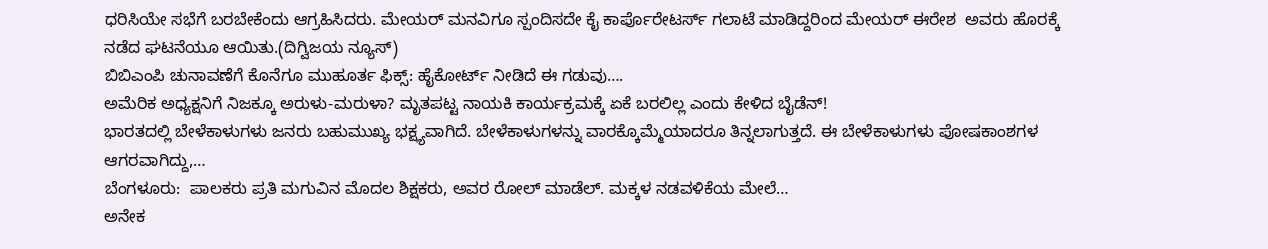ಧರಿಸಿಯೇ ಸಭೆಗೆ ಬರಬೇಕೆಂದು ಆಗ್ರಹಿಸಿದರು. ಮೇಯರ್ ಮನವಿಗೂ ಸ್ಪಂದಿಸದೇ ಕೈ ಕಾರ್ಪೊರೇಟರ್ಸ್ ಗಲಾಟೆ ಮಾಡಿದ್ದರಿಂದ ಮೇಯರ್ ಈರೇಶ  ಅವರು ಹೊರಕ್ಕೆ ನಡೆದ ಘಟನೆಯೂ ಆಯಿತು.(ದಿಗ್ವಿಜಯ ನ್ಯೂಸ್)
ಬಿಬಿಎಂಪಿ ಚುನಾವಣೆಗೆ ಕೊನೆಗೂ ಮುಹೂರ್ತ ಫಿಕ್ಸ್: ಹೈಕೋರ್ಟ್ ನೀಡಿದೆ ಈ ಗಡುವು….
ಅಮೆರಿಕ ಅಧ್ಯಕ್ಷನಿಗೆ ನಿಜಕ್ಕೂ ಅರುಳು-ಮರುಳಾ? ಮೃತಪಟ್ಟ ನಾಯಕಿ ಕಾರ್ಯಕ್ರಮಕ್ಕೆ ಏಕೆ ಬರಲಿಲ್ಲ ಎಂದು ಕೇಳಿದ ಬೈಡೆನ್!
ಭಾರತದಲ್ಲಿ ಬೇಳೆಕಾಳುಗಳು ಜನರು ಬಹುಮುಖ್ಯ ಭಕ್ಷ್ಯವಾಗಿದೆ. ಬೇಳೆಕಾಳುಗಳನ್ನು ವಾರಕ್ಕೊಮ್ಮೆಯಾದರೂ ತಿನ್ನಲಾಗುತ್ತದೆ. ಈ ಬೇಳೆಕಾಳುಗಳು ಪೋಷಕಾಂಶಗಳ ಆಗರವಾಗಿದ್ದು,…
ಬೆಂಗಳೂರು:  ಪಾಲಕರು ಪ್ರತಿ ಮಗುವಿನ ಮೊದಲ ಶಿಕ್ಷಕರು, ಅವರ ರೋಲ್ ಮಾಡೆಲ್. ಮಕ್ಕಳ ನಡವಳಿಕೆಯ ಮೇಲೆ…
ಅನೇಕ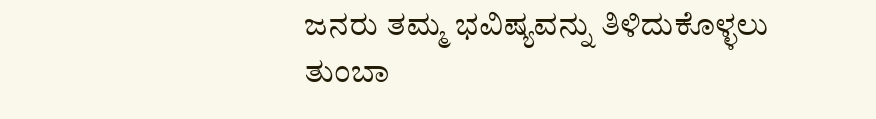ಜನರು ತಮ್ಮ ಭವಿಷ್ಯವನ್ನು ತಿಳಿದುಕೊಳ್ಳಲು ತುಂಬಾ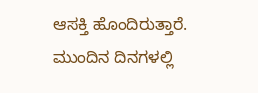ಆಸಕ್ತಿ ಹೊಂದಿರುತ್ತಾರೆ. ಮುಂದಿನ ದಿನಗಳಲ್ಲಿ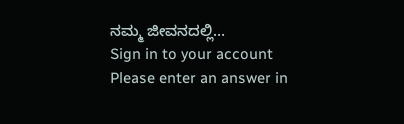ನಮ್ಮ ಜೀವನದಲ್ಲಿ…
Sign in to your account
Please enter an answer in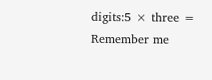digits:5 × three =
Remember me